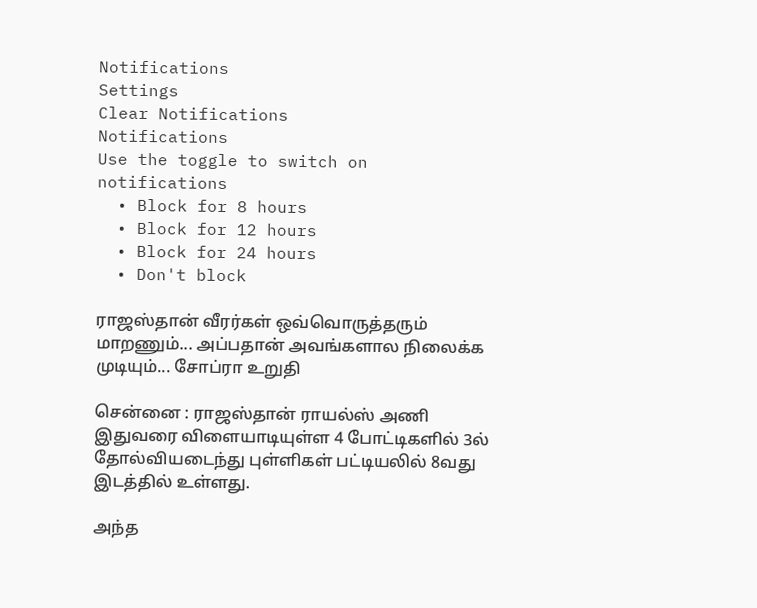Notifications
Settings
Clear Notifications
Notifications
Use the toggle to switch on notifications
  • Block for 8 hours
  • Block for 12 hours
  • Block for 24 hours
  • Don't block

ராஜஸ்தான் வீரர்கள் ஒவ்வொருத்தரும் மாறணும்... அப்பதான் அவங்களால நிலைக்க முடியும்... சோப்ரா உறுதி

சென்னை : ராஜஸ்தான் ராயல்ஸ் அணி இதுவரை விளையாடியுள்ள 4 போட்டிகளில் 3ல் தோல்வியடைந்து புள்ளிகள் பட்டியலில் 8வது இடத்தில் உள்ளது.

அந்த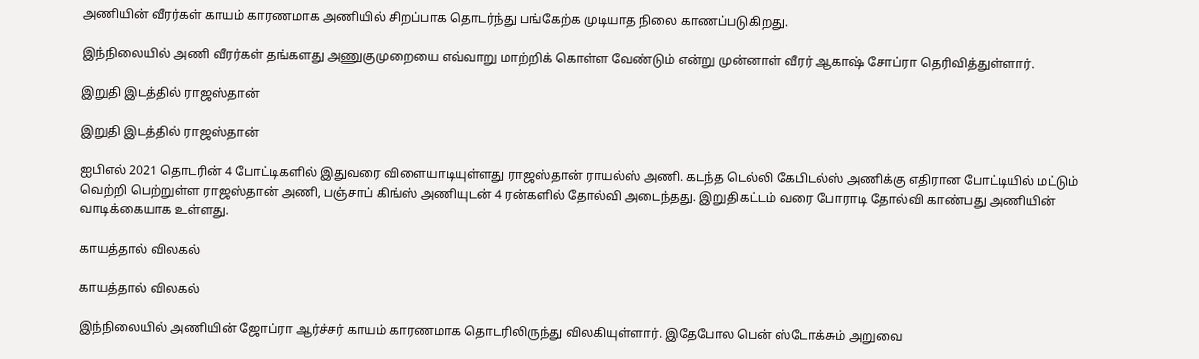அணியின் வீரர்கள் காயம் காரணமாக அணியில் சிறப்பாக தொடர்ந்து பங்கேற்க முடியாத நிலை காணப்படுகிறது.

இந்நிலையில் அணி வீரர்கள் தங்களது அணுகுமுறையை எவ்வாறு மாற்றிக் கொள்ள வேண்டும் என்று முன்னாள் வீரர் ஆகாஷ் சோப்ரா தெரிவித்துள்ளார்.

இறுதி இடத்தில் ராஜஸ்தான்

இறுதி இடத்தில் ராஜஸ்தான்

ஐபிஎல் 2021 தொடரின் 4 போட்டிகளில் இதுவரை விளையாடியுள்ளது ராஜஸ்தான் ராயல்ஸ் அணி. கடந்த டெல்லி கேபிடல்ஸ் அணிக்கு எதிரான போட்டியில் மட்டும் வெற்றி பெற்றுள்ள ராஜஸ்தான் அணி, பஞ்சாப் கிங்ஸ் அணியுடன் 4 ரன்களில் தோல்வி அடைந்தது. இறுதிகட்டம் வரை போராடி தோல்வி காண்பது அணியின் வாடிக்கையாக உள்ளது.

காயத்தால் விலகல்

காயத்தால் விலகல்

இந்நிலையில் அணியின் ஜோப்ரா ஆர்ச்சர் காயம் காரணமாக தொடரிலிருந்து விலகியுள்ளார். இதேபோல பென் ஸ்டோக்சும் அறுவை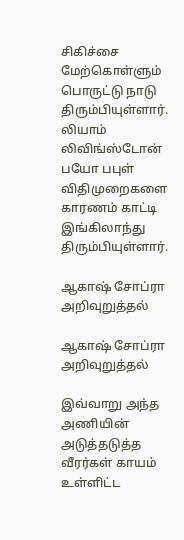சிகிச்சை மேற்கொள்ளும் பொருட்டு நாடு திரும்பியுள்ளார். லியாம் லிவிங்ஸ்டோன் பயோ பபுள் விதிமுறைகளை காரணம் காட்டி இங்கிலாந்து திரும்பியுள்ளார்.

ஆகாஷ் சோப்ரா அறிவுறுத்தல்

ஆகாஷ் சோப்ரா அறிவுறுத்தல்

இவ்வாறு அந்த அணியின் அடுத்தடுத்த வீரர்கள் காயம் உள்ளிட்ட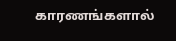காரணங்களால்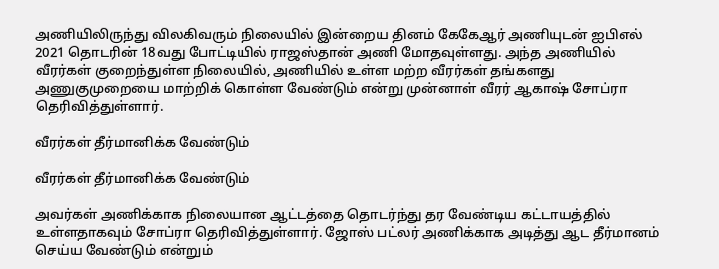அணியிலிருந்து விலகிவரும் நிலையில் இன்றைய தினம் கேகேஆர் அணியுடன் ஐபிஎல் 2021 தொடரின் 18வது போட்டியில் ராஜஸ்தான் அணி மோதவுள்ளது. அந்த அணியில் வீரர்கள் குறைந்துள்ள நிலையில், அணியில் உள்ள மற்ற வீரர்கள் தங்களது அணுகுமுறையை மாற்றிக் கொள்ள வேண்டும் என்று முன்னாள் வீரர் ஆகாஷ் சோப்ரா தெரிவித்துள்ளார்.

வீரர்கள் தீர்மானிக்க வேண்டும்

வீரர்கள் தீர்மானிக்க வேண்டும்

அவர்கள் அணிக்காக நிலையான ஆட்டத்தை தொடர்ந்து தர வேண்டிய கட்டாயத்தில் உள்ளதாகவும் சோப்ரா தெரிவித்துள்ளார். ஜோஸ் பட்லர் அணிக்காக அடித்து ஆட தீர்மானம் செய்ய வேண்டும் என்றும்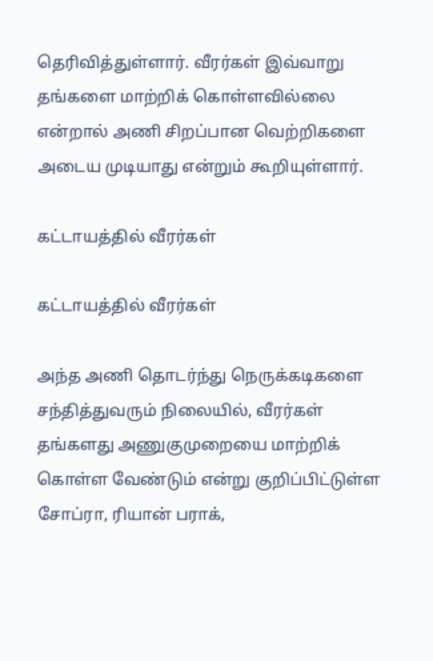தெரிவித்துள்ளார். வீரர்கள் இவ்வாறு தங்களை மாற்றிக் கொள்ளவில்லை என்றால் அணி சிறப்பான வெற்றிகளை அடைய முடியாது என்றும் கூறியுள்ளார்.

கட்டாயத்தில் வீரர்கள்

கட்டாயத்தில் வீரர்கள்

அந்த அணி தொடர்ந்து நெருக்கடிகளை சந்தித்துவரும் நிலையில், வீரர்கள் தங்களது அணுகுமுறையை மாற்றிக் கொள்ள வேண்டும் என்று குறிப்பிட்டுள்ள சோப்ரா, ரியான் பராக்,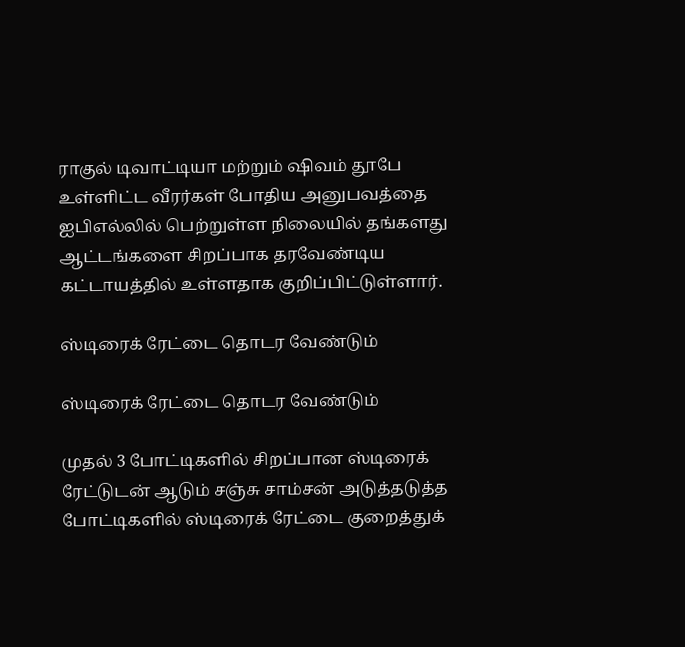ராகுல் டிவாட்டியா மற்றும் ஷிவம் தூபே உள்ளிட்ட வீரர்கள் போதிய அனுபவத்தை ஐபிஎல்லில் பெற்றுள்ள நிலையில் தங்களது ஆட்டங்களை சிறப்பாக தரவேண்டிய கட்டாயத்தில் உள்ளதாக குறிப்பிட்டுள்ளார்.

ஸ்டிரைக் ரேட்டை தொடர வேண்டும்

ஸ்டிரைக் ரேட்டை தொடர வேண்டும்

முதல் 3 போட்டிகளில் சிறப்பான ஸ்டிரைக் ரேட்டுடன் ஆடும் சஞ்சு சாம்சன் அடுத்தடுத்த போட்டிகளில் ஸ்டிரைக் ரேட்டை குறைத்துக்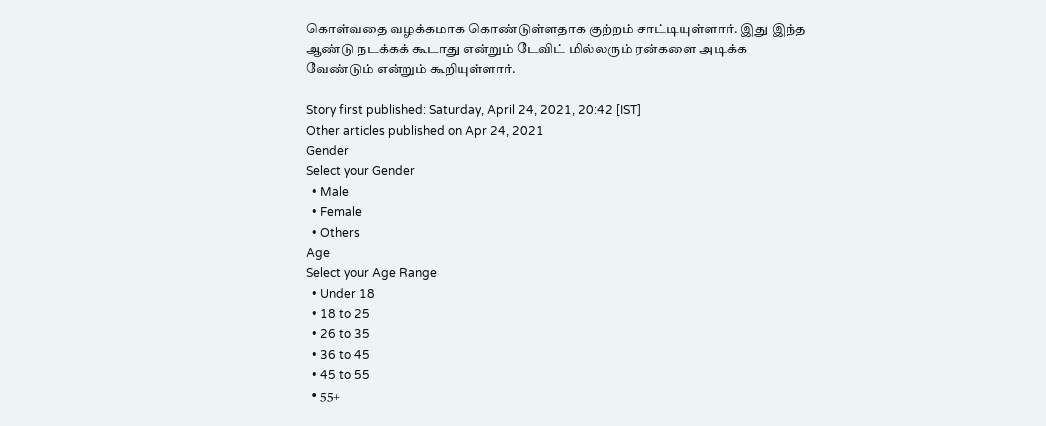கொள்வதை வழக்கமாக கொண்டுள்ளதாக குற்றம் சாட்டியுள்ளார். இது இந்த ஆண்டு நடக்கக் கூடாது என்றும் டேவிட் மில்லரும் ரன்களை அடிக்க வேண்டும் என்றும் கூறியுள்ளார்.

Story first published: Saturday, April 24, 2021, 20:42 [IST]
Other articles published on Apr 24, 2021
Gender
Select your Gender
  • Male
  • Female
  • Others
Age
Select your Age Range
  • Under 18
  • 18 to 25
  • 26 to 35
  • 36 to 45
  • 45 to 55
  • 55+